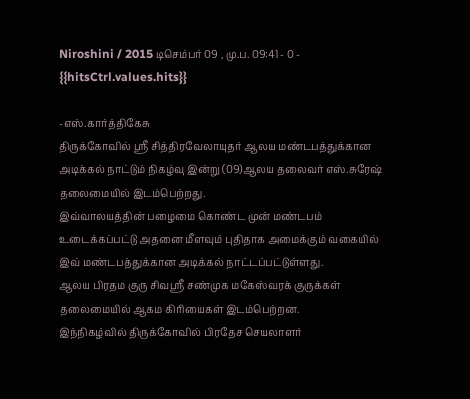Niroshini / 2015 டிசெம்பர் 09 , மு.ப. 09:41 - 0 - {{hitsCtrl.values.hits}}

-எஸ்.கார்த்திகேசு
திருக்கோவில் ஸ்ரீ சித்திரவேலாயுதர் ஆலய மண்டபத்துக்கான அடிக்கல் நாட்டும் நிகழ்வு இன்று (09)ஆலய தலைவர் எஸ்.சுரேஷ் தலைமையில் இடம்பெற்றது.
இவ்வாலயத்தின் பழைமை கொண்ட முன் மண்டபம் உடைக்கப்பட்டு அதனை மீளவும் புதிதாக அமைக்கும் வகையில் இவ் மண்டபத்துக்கான அடிக்கல் நாட்டப்பட்டுள்ளது.
ஆலய பிரதம குரு சிவஸ்ரீ சண்முக மகேஸ்வரக் குருக்கள் தலைமையில் ஆகம கிரியைகள் இடம்பெற்றன.
இந்நிகழ்வில் திருக்கோவில் பிரதேச செயலாளர்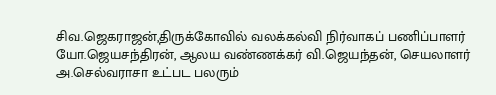சிவ.ஜெகராஜன்,திருக்கோவில் வலக்கல்வி நிர்வாகப் பணிப்பாளர் யோ.ஜெயசந்திரன், ஆலய வண்ணக்கர் வி.ஜெயந்தன், செயலாளர் அ.செல்வராசா உட்பட பலரும்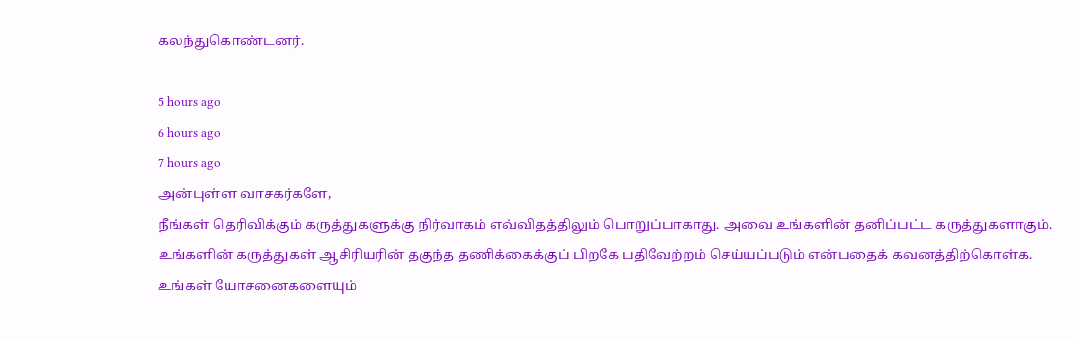கலந்துகொண்டனர்.

5 hours ago
6 hours ago
7 hours ago
அன்புள்ள வாசகர்களே,
நீங்கள் தெரிவிக்கும் கருத்துகளுக்கு நிர்வாகம் எவ்விதத்திலும் பொறுப்பாகாது. அவை உங்களின் தனிப்பட்ட கருத்துகளாகும். உங்களின் கருத்துகள் ஆசிரியரின் தகுந்த தணிக்கைக்குப் பிறகே பதிவேற்றம் செய்யப்படும் என்பதைக் கவனத்திற்கொள்க. உங்கள் யோசனைகளையும்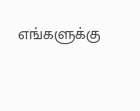எங்களுக்கு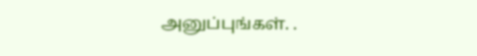அனுப்புங்கள். .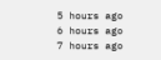5 hours ago
6 hours ago
7 hours ago